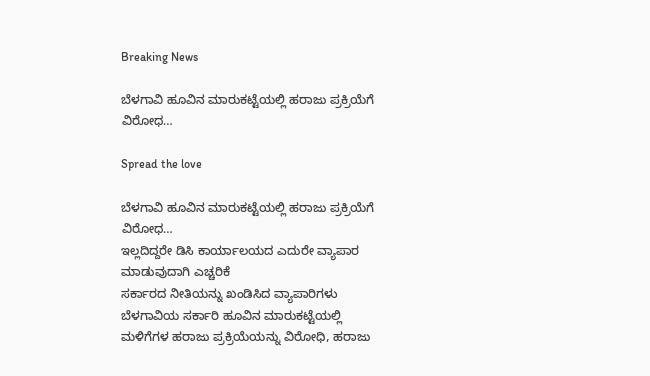Breaking News

ಬೆಳಗಾವಿ ಹೂವಿನ ಮಾರುಕಟ್ಟೆಯಲ್ಲಿ ಹರಾಜು ಪ್ರಕ್ರಿಯೆಗೆ ವಿರೋಧ…

Spread the love

ಬೆಳಗಾವಿ ಹೂವಿನ ಮಾರುಕಟ್ಟೆಯಲ್ಲಿ ಹರಾಜು ಪ್ರಕ್ರಿಯೆಗೆ ವಿರೋಧ…
ಇಲ್ಲದಿದ್ದರೇ ಡಿಸಿ ಕಾರ್ಯಾಲಯದ ಎದುರೇ ವ್ಯಾಪಾರ ಮಾಡುವುದಾಗಿ ಎಚ್ಚರಿಕೆ
ಸರ್ಕಾರದ ನೀತಿಯನ್ನು ಖಂಡಿಸಿದ ವ್ಯಾಪಾರಿಗಳು
ಬೆಳಗಾವಿಯ ಸರ್ಕಾರಿ ಹೂವಿನ ಮಾರುಕಟ್ಟೆಯಲ್ಲಿ ಮಳಿಗೆಗಳ ಹರಾಜು ಪ್ರಕ್ರಿಯೆಯನ್ನು ವಿರೋಧಿ, ಹರಾಜು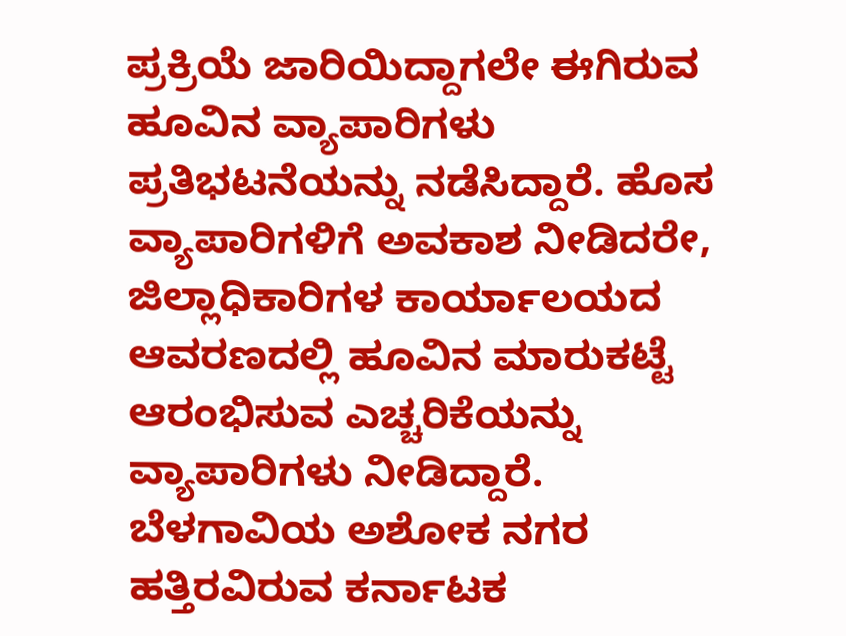ಪ್ರಕ್ರಿಯೆ ಜಾರಿಯಿದ್ದಾಗಲೇ ಈಗಿರುವ ಹೂವಿನ ವ್ಯಾಪಾರಿಗಳು ಪ್ರತಿಭಟನೆಯನ್ನು ನಡೆಸಿದ್ದಾರೆ. ಹೊಸ ವ್ಯಾಪಾರಿಗಳಿಗೆ ಅವಕಾಶ ನೀಡಿದರೇ, ಜಿಲ್ಲಾಧಿಕಾರಿಗಳ ಕಾರ್ಯಾಲಯದ ಆವರಣದಲ್ಲಿ ಹೂವಿನ ಮಾರುಕಟ್ಟೆ ಆರಂಭಿಸುವ ಎಚ್ಚರಿಕೆಯನ್ನು ವ್ಯಾಪಾರಿಗಳು ನೀಡಿದ್ದಾರೆ.
ಬೆಳಗಾವಿಯ ಅಶೋಕ ನಗರ ಹತ್ತಿರವಿರುವ ಕರ್ನಾಟಕ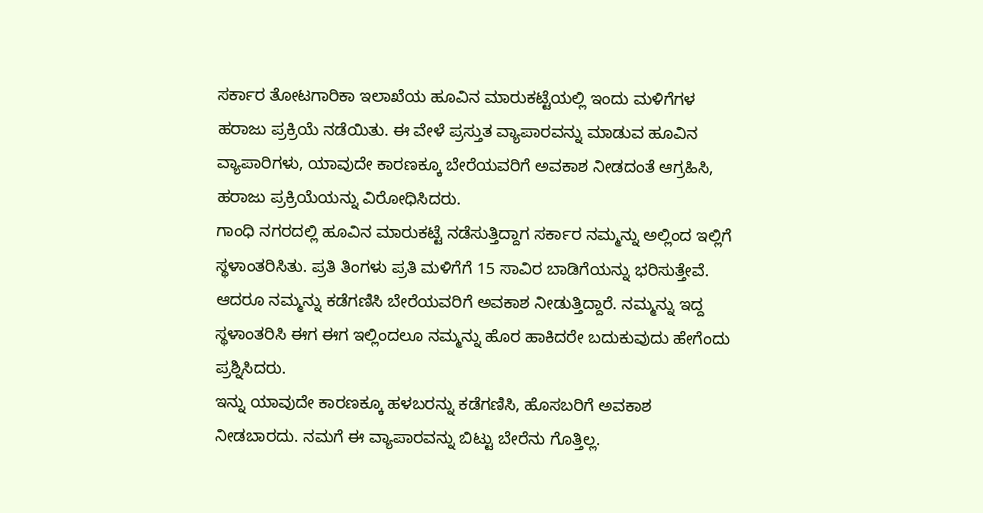ಸರ್ಕಾರ ತೋಟಗಾರಿಕಾ ಇಲಾಖೆಯ ಹೂವಿನ ಮಾರುಕಟ್ಟೆಯಲ್ಲಿ ಇಂದು ಮಳಿಗೆಗಳ ಹರಾಜು ಪ್ರಕ್ರಿಯೆ ನಡೆಯಿತು. ಈ ವೇಳೆ ಪ್ರಸ್ತುತ ವ್ಯಾಪಾರವನ್ನು ಮಾಡುವ ಹೂವಿನ ವ್ಯಾಪಾರಿಗಳು, ಯಾವುದೇ ಕಾರಣಕ್ಕೂ ಬೇರೆಯವರಿಗೆ ಅವಕಾಶ ನೀಡದಂತೆ ಆಗ್ರಹಿಸಿ, ಹರಾಜು ಪ್ರಕ್ರಿಯೆಯನ್ನು ವಿರೋಧಿಸಿದರು.
ಗಾಂಧಿ ನಗರದಲ್ಲಿ ಹೂವಿನ ಮಾರುಕಟ್ಟೆ ನಡೆಸುತ್ತಿದ್ದಾಗ ಸರ್ಕಾರ ನಮ್ಮನ್ನು ಅಲ್ಲಿಂದ ಇಲ್ಲಿಗೆ ಸ್ಥಳಾಂತರಿಸಿತು. ಪ್ರತಿ ತಿಂಗಳು ಪ್ರತಿ ಮಳಿಗೆಗೆ 15 ಸಾವಿರ ಬಾಡಿಗೆಯನ್ನು ಭರಿಸುತ್ತೇವೆ. ಆದರೂ ನಮ್ಮನ್ನು ಕಡೆಗಣಿಸಿ ಬೇರೆಯವರಿಗೆ ಅವಕಾಶ ನೀಡುತ್ತಿದ್ದಾರೆ. ನಮ್ಮನ್ನು ಇದ್ದ ಸ್ಥಳಾಂತರಿಸಿ ಈಗ ಈಗ ಇಲ್ಲಿಂದಲೂ ನಮ್ಮನ್ನು ಹೊರ ಹಾಕಿದರೇ ಬದುಕುವುದು ಹೇಗೆಂದು ಪ್ರಶ್ನಿಸಿದರು.
ಇನ್ನು ಯಾವುದೇ ಕಾರಣಕ್ಕೂ ಹಳಬರನ್ನು ಕಡೆಗಣಿಸಿ, ಹೊಸಬರಿಗೆ ಅವಕಾಶ ನೀಡಬಾರದು. ನಮಗೆ ಈ ವ್ಯಾಪಾರವನ್ನು ಬಿಟ್ಟು ಬೇರೆನು ಗೊತ್ತಿಲ್ಲ.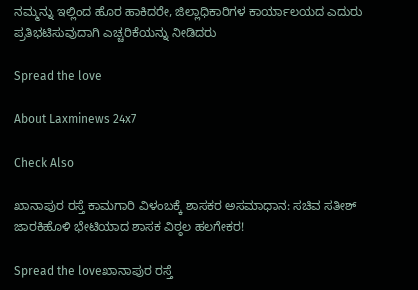ನಮ್ಮನ್ನು ಇಲ್ಲಿಂದ ಹೊರ ಹಾಕಿದರೇ, ಜಿಲ್ಲಾಧಿಕಾರಿಗಳ ಕಾರ್ಯಾಲಯದ ಎದುರು ಪ್ರತಿಭಟಿಸುವುದಾಗಿ ಎಚ್ಚರಿಕೆಯನ್ನು ನೀಡಿದರು

Spread the love

About Laxminews 24x7

Check Also

ಖಾನಾಪುರ ರಸ್ತೆ ಕಾಮಗಾರಿ ವಿಳಂಬಕ್ಕೆ ಶಾಸಕರ ಅಸಮಾಧಾನ: ಸಚಿವ ಸತೀಶ್ ಜಾರಕಿಹೊಳಿ ಭೇಟಿಯಾದ ಶಾಸಕ ವಿಠ್ಠಲ ಹಲಗೇಕರ!

Spread the loveಖಾನಾಪುರ ರಸ್ತೆ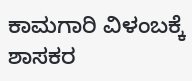ಕಾಮಗಾರಿ ವಿಳಂಬಕ್ಕೆ ಶಾಸಕರ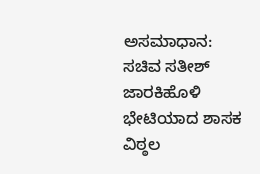ಅಸಮಾಧಾನ: ಸಚಿವ ಸತೀಶ್ ಜಾರಕಿಹೊಳಿ ಭೇಟಿಯಾದ ಶಾಸಕ ವಿಠ್ಠಲ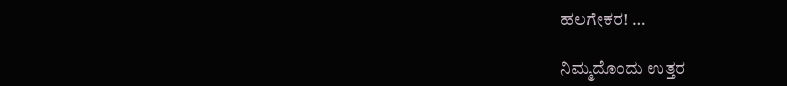ಹಲಗೇಕರ! …

ನಿಮ್ಮದೊಂದು ಉತ್ತರ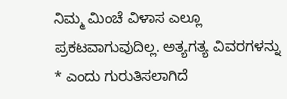ನಿಮ್ಮ ಮಿಂಚೆ ವಿಳಾಸ ಎಲ್ಲೂ ಪ್ರಕಟವಾಗುವುದಿಲ್ಲ. ಅತ್ಯಗತ್ಯ ವಿವರಗಳನ್ನು * ಎಂದು ಗುರುತಿಸಲಾಗಿದೆ